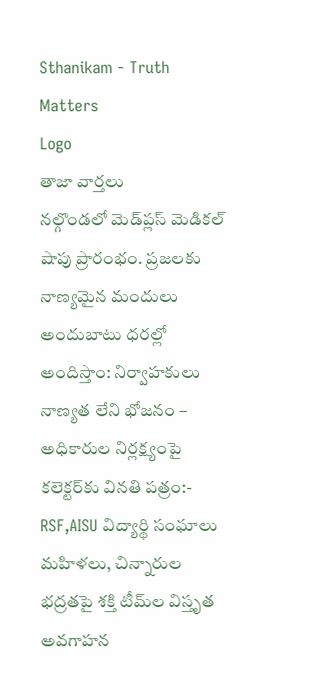Sthanikam - Truth Matters
Logo
తాజా వార్తలు
నల్గొండలో మెడ్‌ప్లస్ మెడికల్ షాపు ప్రారంభం. ప్రజలకు నాణ్యమైన మందులు అందుబాటు ధరల్లో అందిస్తాం: నిర్వాహకులు నాణ్యత లేని భోజనం – అధికారుల నిర్లక్ష్యంపై కలెక్టర్‌కు వినతి పత్రం:- RSF,AISU విద్యార్థి సంఘాలు మహిళలు, చిన్నారుల భద్రతపై శక్తి టీమ్‌ల విస్తృత అవగాహన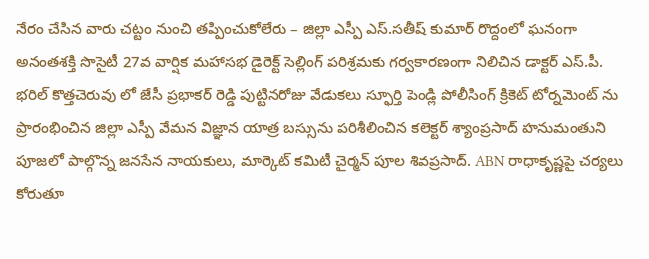నేరం చేసిన వారు చట్టం నుంచి తప్పించుకోలేరు – జిల్లా ఎస్పీ ఎస్.సతీష్ కుమార్ రొద్దంలో ఘనంగా అనంతశక్తి సొసైటీ 27వ వార్షిక మహాసభ డైరెక్ట్ సెల్లింగ్ పరిశ్రమకు గర్వకారణంగా నిలిచిన డాక్టర్ ఎస్.పీ. భరిల్ కొత్తచెరువు లో జేసీ ప్రభాకర్ రెడ్డి పుట్టినరోజు వేడుకలు స్ఫూర్తి పెండ్లి పోలీసింగ్ క్రికెట్ టోర్నమెంట్ ను ప్రారంభించిన జిల్లా ఎస్పీ వేమన విజ్ఞాన యాత్ర బస్సును పరిశీలించిన కలెక్టర్ శ్యాంప్రసాద్ హనుమంతుని పూజలో పాల్గొన్న జనసేన నాయకులు, మార్కెట్ కమిటీ చైర్మన్ పూల శివప్రసాద్. ABN రాధాకృష్ణపై చర్యలు కోరుతూ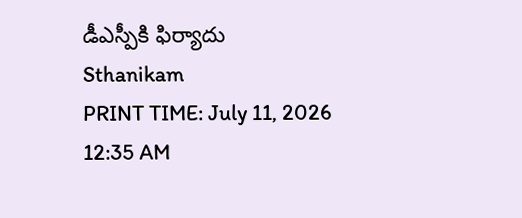డీఎస్పీకి ఫిర్యాదు
Sthanikam
PRINT TIME: July 11, 2026 12:35 AM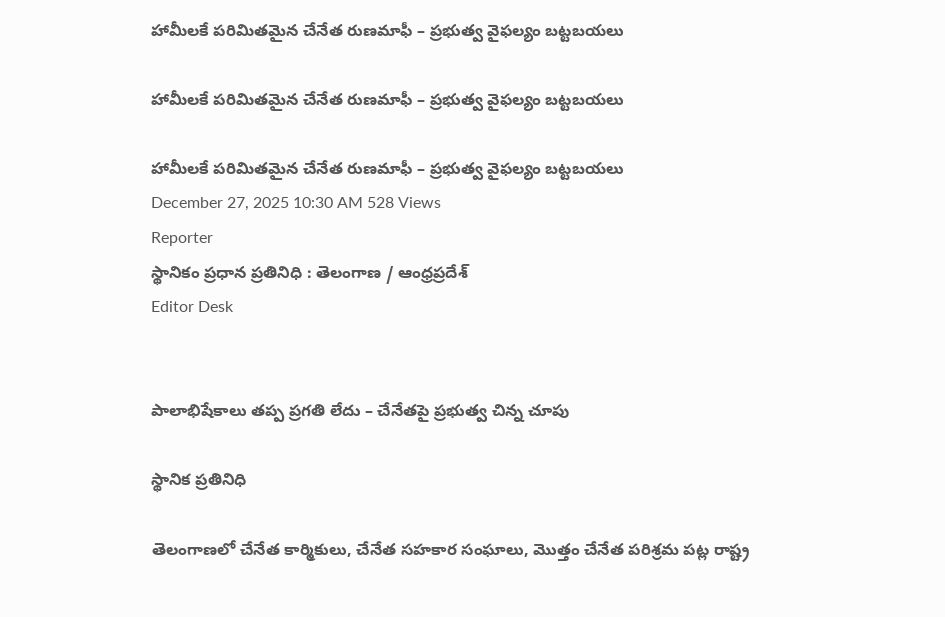హామీలకే పరిమితమైన చేనేత రుణమాఫీ – ప్రభుత్వ వైఫల్యం బట్టబయలు

హామీలకే పరిమితమైన చేనేత రుణమాఫీ – ప్రభుత్వ వైఫల్యం బట్టబయలు

హామీలకే పరిమితమైన చేనేత రుణమాఫీ – ప్రభుత్వ వైఫల్యం బట్టబయలు
December 27, 2025 10:30 AM 528 Views
Reporter
స్థానికం ప్రధాన ప్రతినిధి : తెలంగాణ / ఆంధ్రప్రదేశ్
Editor Desk


పాలాభిషేకాలు తప్ప ప్రగతి లేదు – చేనేతపై ప్రభుత్వ చిన్న చూపు

స్థానిక ప్రతినిధి

తెలంగాణలో చేనేత కార్మికులు, చేనేత సహకార సంఘాలు, మొత్తం చేనేత పరిశ్రమ పట్ల రాష్ట్ర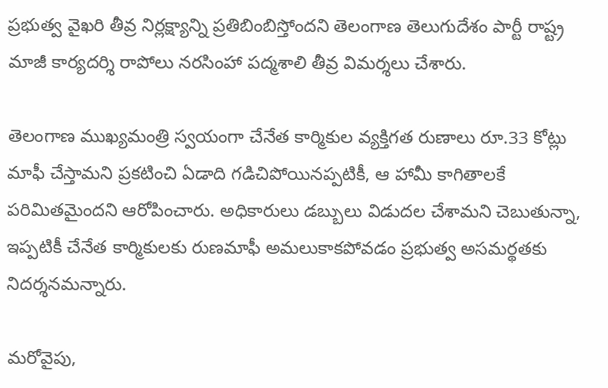ప్రభుత్వ వైఖరి తీవ్ర నిర్లక్ష్యాన్ని ప్రతిబింబిస్తోందని తెలంగాణ తెలుగుదేశం పార్టీ రాష్ట్ర మాజీ కార్యదర్శి రాపోలు నరసింహా పద్మశాలి తీవ్ర విమర్శలు చేశారు.

తెలంగాణ ముఖ్యమంత్రి స్వయంగా చేనేత కార్మికుల వ్యక్తిగత రుణాలు రూ.33 కోట్లు మాఫీ చేస్తామని ప్రకటించి ఏడాది గడిచిపోయినప్పటికీ, ఆ హామీ కాగితాలకే పరిమితమైందని ఆరోపించారు. అధికారులు డబ్బులు విడుదల చేశామని చెబుతున్నా, ఇప్పటికీ చేనేత కార్మికులకు రుణమాఫీ అమలుకాకపోవడం ప్రభుత్వ అసమర్థతకు నిదర్శనమన్నారు.

మరోవైపు,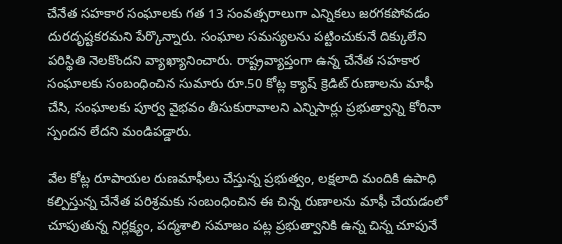చేనేత సహకార సంఘాలకు గత 13 సంవత్సరాలుగా ఎన్నికలు జరగకపోవడం దురదృష్టకరమని పేర్కొన్నారు. సంఘాల సమస్యలను పట్టించుకునే దిక్కులేని పరిస్థితి నెలకొందని వ్యాఖ్యానించారు. రాష్ట్రవ్యాప్తంగా ఉన్న చేనేత సహకార సంఘాలకు సంబంధించిన సుమారు రూ.50 కోట్ల క్యాష్ క్రెడిట్ రుణాలను మాఫీ చేసి, సంఘాలకు పూర్వ వైభవం తీసుకురావాలని ఎన్నిసార్లు ప్రభుత్వాన్ని కోరినా స్పందన లేదని మండిపడ్డారు.

వేల కోట్ల రూపాయల రుణమాఫీలు చేస్తున్న ప్రభుత్వం, లక్షలాది మందికి ఉపాధి కల్పిస్తున్న చేనేత పరిశ్రమకు సంబంధించిన ఈ చిన్న రుణాలను మాఫీ చేయడంలో చూపుతున్న నిర్లక్ష్యం, పద్మశాలి సమాజం పట్ల ప్రభుత్వానికి ఉన్న చిన్న చూపునే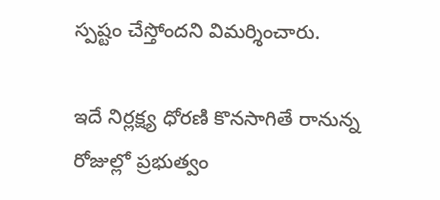స్పష్టం చేస్తోందని విమర్శించారు.

ఇదే నిర్లక్ష్య ధోరణి కొనసాగితే రానున్న రోజుల్లో ప్రభుత్వం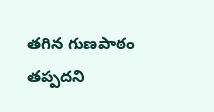తగిన గుణపాఠం తప్పదని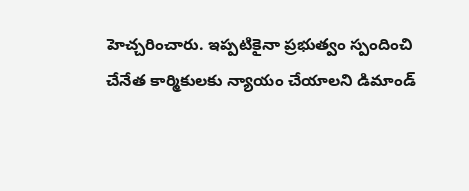హెచ్చరించారు. ఇప్పటికైనా ప్రభుత్వం స్పందించి చేనేత కార్మికులకు న్యాయం చేయాలని డిమాండ్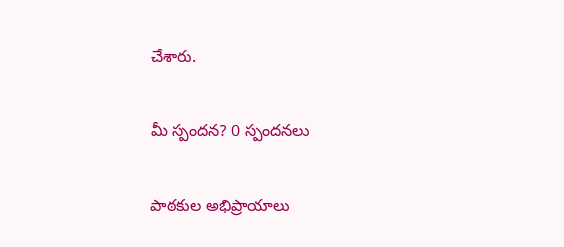చేశారు.

మీ స్పందన? 0 స్పందనలు

పాఠకుల అభిప్రాయాలు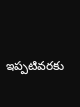ఇప్పటివరకు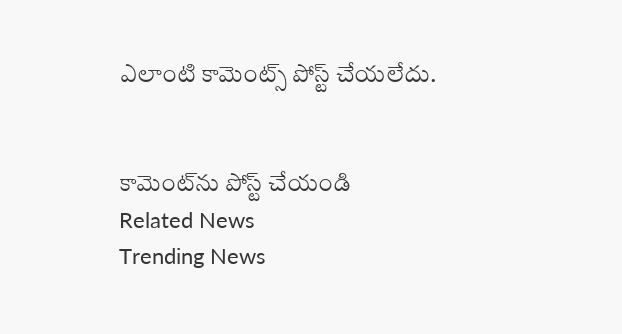ఎలాంటి కామెంట్స్ పోస్ట్ చేయలేదు.


కామెంట్‌ను పోస్ట్ చేయండి
Related News
Trending News